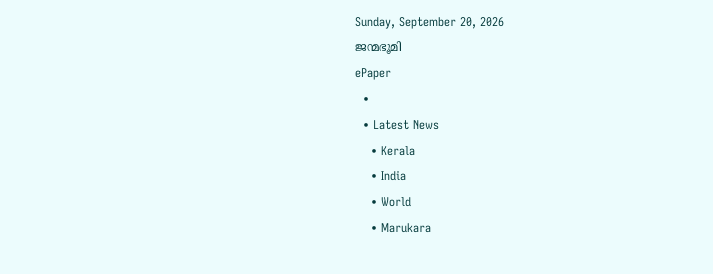Sunday, September 20, 2026
ജന്മഭൂമി
ePaper
  •
  • Latest News
    • Kerala
    • India
    • World
    • Marukara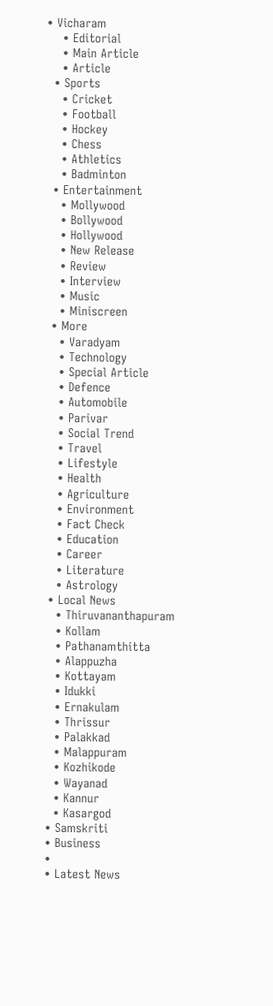• Vicharam
    • Editorial
    • Main Article
    • Article
  • Sports
    • Cricket
    • Football
    • Hockey
    • Chess
    • Athletics
    • Badminton
  • Entertainment
    • Mollywood
    • Bollywood
    • Hollywood
    • New Release
    • Review
    • Interview
    • Music
    • Miniscreen
  • More
    • Varadyam
    • Technology
    • Special Article
    • Defence
    • Automobile
    • Parivar
    • Social Trend
    • Travel
    • Lifestyle
    • Health
    • Agriculture
    • Environment
    • Fact Check
    • Education
    • Career
    • Literature
    • Astrology
  • Local News
    • Thiruvananthapuram
    • Kollam
    • Pathanamthitta
    • Alappuzha
    • Kottayam
    • Idukki
    • Ernakulam
    • Thrissur
    • Palakkad
    • Malappuram
    • Kozhikode
    • Wayanad
    • Kannur
    • Kasargod
  • Samskriti
  • Business
  •
  • Latest News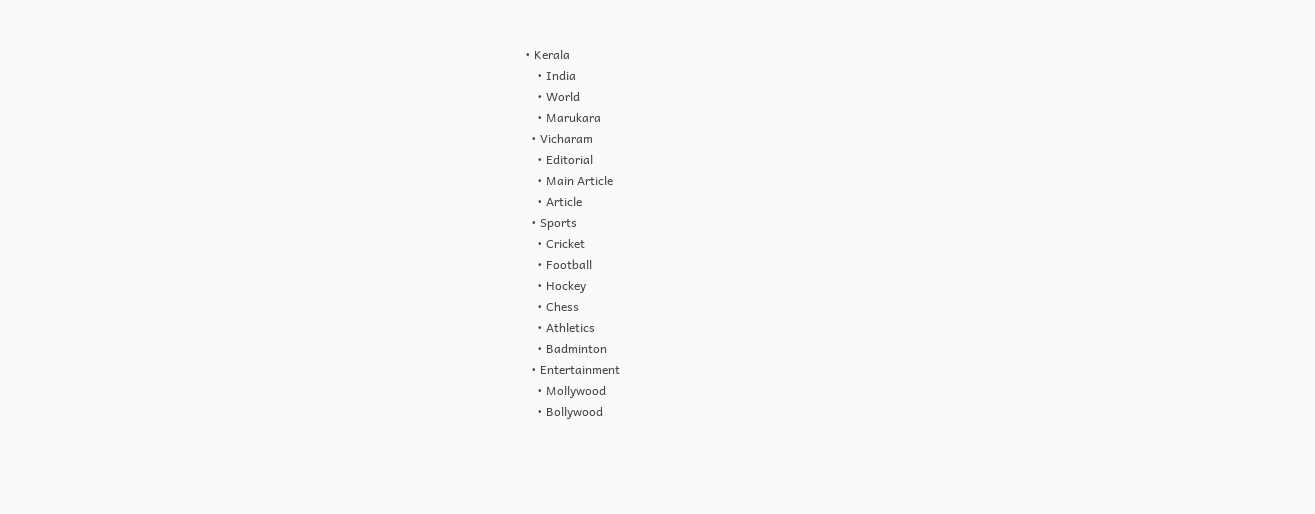• Kerala
    • India
    • World
    • Marukara
  • Vicharam
    • Editorial
    • Main Article
    • Article
  • Sports
    • Cricket
    • Football
    • Hockey
    • Chess
    • Athletics
    • Badminton
  • Entertainment
    • Mollywood
    • Bollywood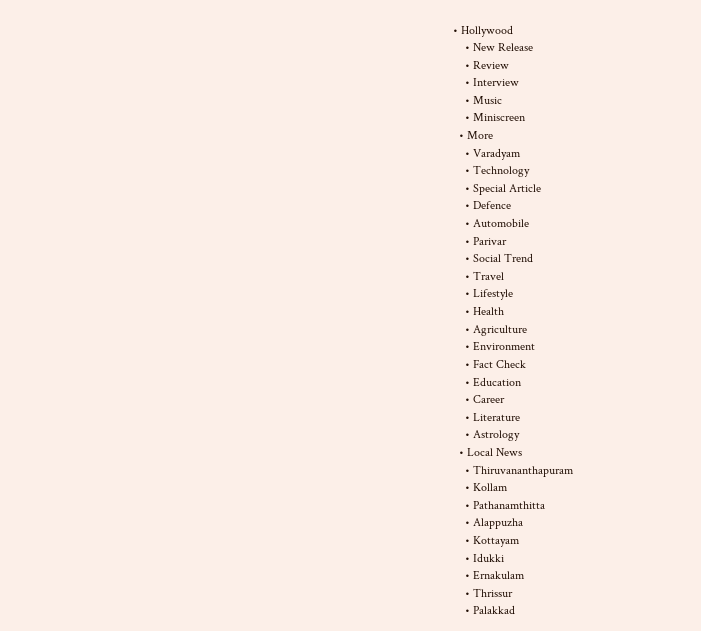• Hollywood
    • New Release
    • Review
    • Interview
    • Music
    • Miniscreen
  • More
    • Varadyam
    • Technology
    • Special Article
    • Defence
    • Automobile
    • Parivar
    • Social Trend
    • Travel
    • Lifestyle
    • Health
    • Agriculture
    • Environment
    • Fact Check
    • Education
    • Career
    • Literature
    • Astrology
  • Local News
    • Thiruvananthapuram
    • Kollam
    • Pathanamthitta
    • Alappuzha
    • Kottayam
    • Idukki
    • Ernakulam
    • Thrissur
    • Palakkad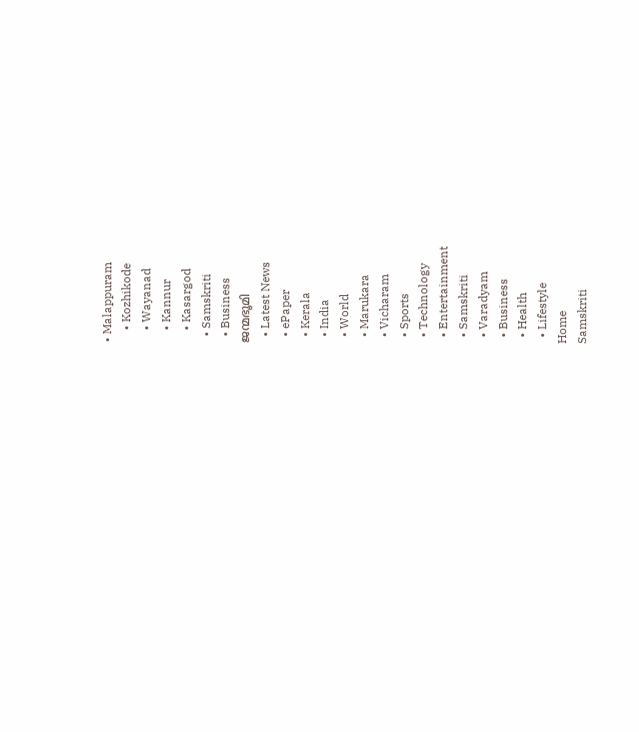• Malappuram
    • Kozhikode
    • Wayanad
    • Kannur
    • Kasargod
  • Samskriti
  • Business
ജന്മഭൂമി
  • Latest News
  • ePaper
  • Kerala
  • India
  • World
  • Marukara
  • Vicharam
  • Sports
  • Technology
  • Entertainment
  • Samskriti
  • Varadyam
  • Business
  • Health
  • Lifestyle
Home
Samskriti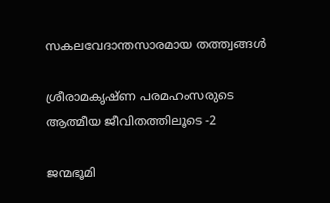സകലവേദാന്തസാരമായ തത്ത്വങ്ങള്‍

ശ്രീരാമകൃഷ്ണ പരമഹംസരുടെ ആത്മീയ ജീവിതത്തിലൂടെ -2

ജന്മഭൂമി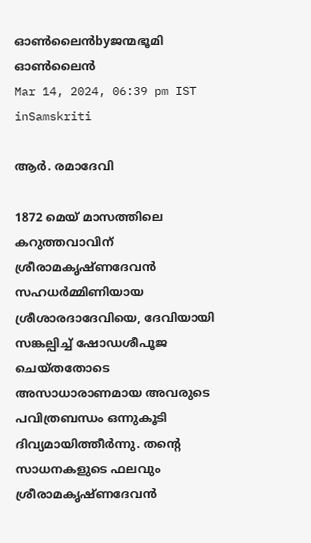ഓണ്‍ലൈന്‍byജന്മഭൂമി ഓണ്‍ലൈന്‍
Mar 14, 2024, 06:39 pm IST
inSamskriti

ആര്‍. രമാദേവി

1872 മെയ് മാസത്തിലെ കറുത്തവാവിന് ശ്രീരാമകൃഷ്ണദേവന്‍ സഹധര്‍മ്മിണിയായ ശ്രീശാരദാദേവിയെ, ദേവിയായി സങ്കല്പിച്ച് ഷോഡശീപൂജ ചെയ്തതോടെ അസാധാരാണമായ അവരുടെ പവിത്രബന്ധം ഒന്നുകൂടി ദിവ്യമായിത്തീര്‍ന്നു. തന്റെ സാധനകളുടെ ഫലവും ശ്രീരാമകൃഷ്ണദേവന്‍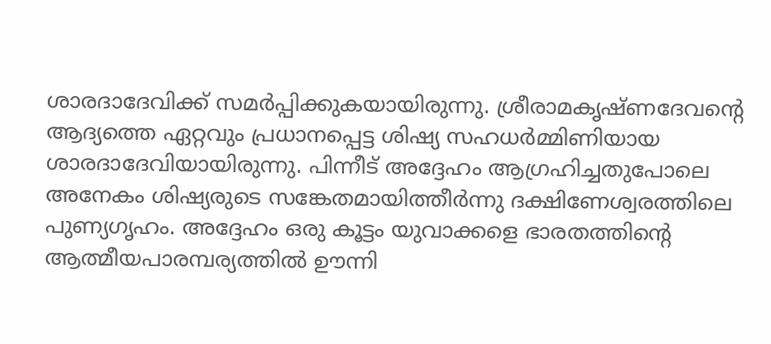ശാരദാദേവിക്ക് സമര്‍പ്പിക്കുകയായിരുന്നു. ശ്രീരാമകൃഷ്ണദേവന്റെ ആദ്യത്തെ ഏറ്റവും പ്രധാനപ്പെട്ട ശിഷ്യ സഹധര്‍മ്മിണിയായ ശാരദാദേവിയായിരുന്നു. പിന്നീട് അദ്ദേഹം ആഗ്രഹിച്ചതുപോലെ അനേകം ശിഷ്യരുടെ സങ്കേതമായിത്തീര്‍ന്നു ദക്ഷിണേശ്വരത്തിലെ പുണ്യഗൃഹം. അദ്ദേഹം ഒരു കൂട്ടം യുവാക്കളെ ഭാരതത്തിന്റെ ആത്മീയപാരമ്പര്യത്തില്‍ ഊന്നി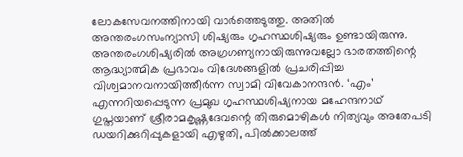ലോകസേവനത്തിനായി വാര്‍ത്തെടുത്തു. അതില്‍ അന്തരംഗസംന്യാസി ശിഷ്യരും ഗൃഹസ്ഥശിഷ്യരും ഉണ്ടായിരുന്നു. അന്തരംഗശിഷ്യരില്‍ അഗ്രഗണ്യനായിരുന്നുവല്ലോ ഭാരതത്തിന്റെ ആദ്ധ്യാത്മിക പ്രഭാവം വിദേശങ്ങളില്‍ പ്രചരിപ്പിച്ച വിശ്വമാനവനായിത്തീര്‍ന്ന സ്വാമി വിവേകാനന്ദന്‍. ‘എം’ എന്നറിയപ്പെടുന്ന പ്രമുഖ ഗൃഹസ്ഥശിഷ്യനായ മഹേന്ദനാഥ് ഗുപ്തയാണ് ശ്രീരാമകൃഷ്ണദേവന്റെ തിരുമൊഴികള്‍ നിത്യവും അതേപടി ഡയറിക്കുറിപ്പുകളായി എഴുതി, പില്‍ക്കാലത്ത്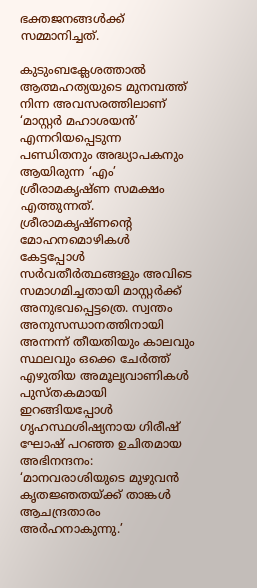ഭക്തജനങ്ങള്‍ക്ക് സമ്മാനിച്ചത്.

കുടുംബക്ലേശത്താല്‍ ആത്മഹത്യയുടെ മുനമ്പത്ത് നിന്ന അവസരത്തിലാണ് ‘മാസ്റ്റര്‍ മഹാശയന്‍’ എന്നറിയപ്പെടുന്ന പണ്ഡിതനും അദ്ധ്യാപകനും ആയിരുന്ന ‘എം’ ശ്രീരാമകൃഷ്ണ സമക്ഷം എത്തുന്നത്. ശ്രീരാമകൃഷ്ണന്റെ മോഹനമൊഴികള്‍ കേട്ടപ്പോള്‍ സര്‍വതീര്‍ത്ഥങ്ങളും അവിടെ സമാഗമിച്ചതായി മാസ്റ്റര്‍ക്ക് അനുഭവപ്പെട്ടത്രെ. സ്വന്തം അനുസന്ധാനത്തിനായി അന്നന്ന് തീയതിയും കാലവും സ്ഥലവും ഒക്കെ ചേര്‍ത്ത് എഴുതിയ അമൂല്യവാണികള്‍ പുസ്തകമായി ഇറങ്ങിയപ്പോള്‍ ഗൃഹസ്ഥശിഷ്യനായ ഗിരീഷ് ഘോഷ് പറഞ്ഞ ഉചിതമായ അഭിനന്ദനം: ‘മാനവരാശിയുടെ മുഴുവന്‍ കൃതജ്ഞതയ്‌ക്ക് താങ്കള്‍ ആചന്ദ്രതാരം അര്‍ഹനാകുന്നു.’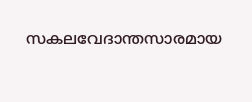സകലവേദാന്തസാരമായ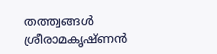തത്ത്വങ്ങള്‍ ശ്രീരാമകൃഷ്ണന്‍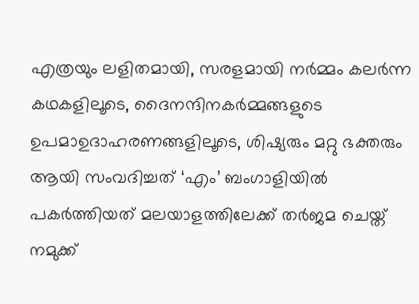എത്രയും ലളിതമായി, സരളമായി നര്‍മ്മം കലര്‍ന്ന കഥകളിലൂടെ, ദൈനന്ദിനകര്‍മ്മങ്ങളുടെ ഉപമാഉദാഹരണങ്ങളിലൂടെ, ശിഷ്യരും മറ്റു ഭക്തരും ആയി സംവദിച്ചത് ‘എം’ ബംഗാളിയില്‍ പകര്‍ത്തിയത് മലയാളത്തിലേക്ക് തര്‍ജമ ചെയ്ത് നമുക്ക്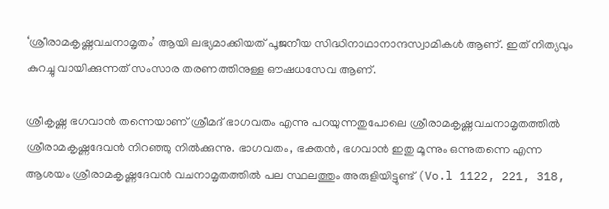‘ശ്രീരാമകൃഷ്ണവചനാമൃതം’ ആയി ലഭ്യമാക്കിയത് പൂജനീയ സിദ്ധിനാഥാനാന്ദസ്വാമികള്‍ ആണ്. ഇത് നിത്യവും കുറച്ചു വായിക്കുന്നത് സംസാര തരണത്തിനുള്ള ഔഷധസേവ ആണ്.

ശ്രീകൃഷ്ണ ഭഗവാന്‍ തന്നെയാണ് ശ്രീമദ് ഭാഗവതം എന്നു പറയുന്നതുപോലെ ശ്രീരാമകൃഷ്ണവചനാമൃതത്തില്‍ ശ്രീരാമകൃഷ്ണദേവന്‍ നിറഞ്ഞു നില്‍ക്കുന്നു. ഭാഗവതം, ഭക്തന്‍, ഭഗവാന്‍ ഇതു മൂന്നും ഒന്നുതന്നെ എന്ന ആശയം ശ്രീരാമകൃഷ്ണദേവന്‍ വചനാമൃതത്തില്‍ പല സ്ഥലത്തും അരുളിയിട്ടുണ്ട് (Vo.l 1122, 221, 318,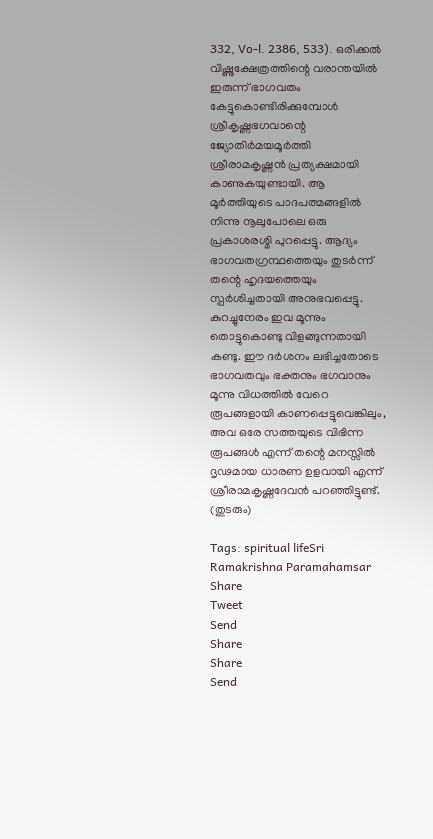332, Vo-l. 2386, 533). ഒരിക്കല്‍ വിഷ്ണുക്ഷേത്രത്തിന്റെ വരാന്തയില്‍ ഇരുന്ന് ഭാഗവതം കേട്ടുകൊണ്ടിരിക്കുമ്പോള്‍ ശ്രീകൃഷ്ണഭഗവാന്റെ ജ്യോതിര്‍മയമൂര്‍ത്തി ശ്രീരാമകൃഷ്ണന്‍ പ്രത്യക്ഷമായി കാണുകയുണ്ടായി. ആ മൂര്‍ത്തിയുടെ പാദപത്മങ്ങളില്‍ നിന്നു നൂലുപോലെ ഒരു പ്രകാശരശ്മി പുറപ്പെട്ടു. ആദ്യം ഭാഗവതഗ്രന്ഥത്തെയും തുടര്‍ന്ന് തന്റെ ഹൃദയത്തെയും സ്പര്‍ശിച്ചതായി അനുഭവപ്പെട്ടു. കുറച്ചുനേരം ഇവ മൂന്നും തൊട്ടുകൊണ്ടു വിളങ്ങുന്നതായി കണ്ടു. ഈ ദര്‍ശനം ലഭിച്ചതോടെ ഭാഗവതവും ഭക്തനും ഭഗവാനും മൂന്നു വിധത്തില്‍ വേറെ രൂപങ്ങളായി കാണപ്പെട്ടുവെങ്കിലും, അവ ഒരേ സത്തയുടെ വിഭിന്ന രൂപങ്ങള്‍ എന്ന് തന്റെ മനസ്സില്‍ ദൃഢമായ ധാരണ ഉളവായി എന്ന് ശ്രീരാമകൃഷ്ണദേവന്‍ പറഞ്ഞിട്ടുണ്ട്.
(തുടരും)

Tags: spiritual lifeSri Ramakrishna Paramahamsar
Share
Tweet
Send
Share
Share
Send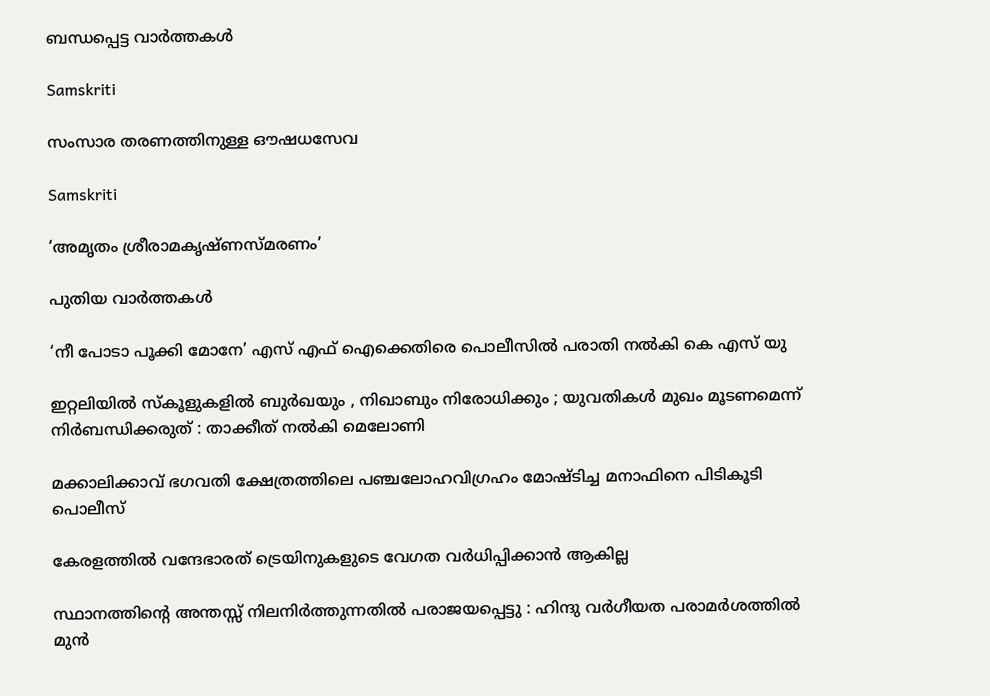ബന്ധപ്പെട്ട വാര്‍ത്തകള്‍

Samskriti

സംസാര തരണത്തിനുള്ള ഔഷധസേവ

Samskriti

‘അമൃതം ശ്രീരാമകൃഷ്ണസ്മരണം’

പുതിയ വാര്‍ത്തകള്‍

‘നീ പോടാ പൂക്കി മോനേ’ എസ് എഫ് ഐക്കെതിരെ പൊലീസില്‍ പരാതി നല്‍കി കെ എസ് യു

ഇറ്റലിയിൽ സ്കൂളുകളിൽ ബുർഖയും , നിഖാബും നിരോധിക്കും ; യുവതികൾ മുഖം മൂടണമെന്ന് നിർബന്ധിക്കരുത് : താക്കീത് നൽകി മെലോണി

മക്കാലിക്കാവ് ഭഗവതി ക്ഷേത്രത്തിലെ പഞ്ചലോഹവിഗ്രഹം മോഷ്ടിച്ച മനാഫിനെ പിടികൂടി പൊലീസ്

കേരളത്തില്‍ വന്ദേഭാരത് ട്രെയിനുകളുടെ വേഗത വര്‍ധിപ്പിക്കാന്‍ ആകില്ല

സ്ഥാനത്തിന്റെ അന്തസ്സ് നിലനിർത്തുന്നതിൽ പരാജയപ്പെട്ടു : ഹിന്ദു വർഗീയത പരാമർശത്തിൽ മുൻ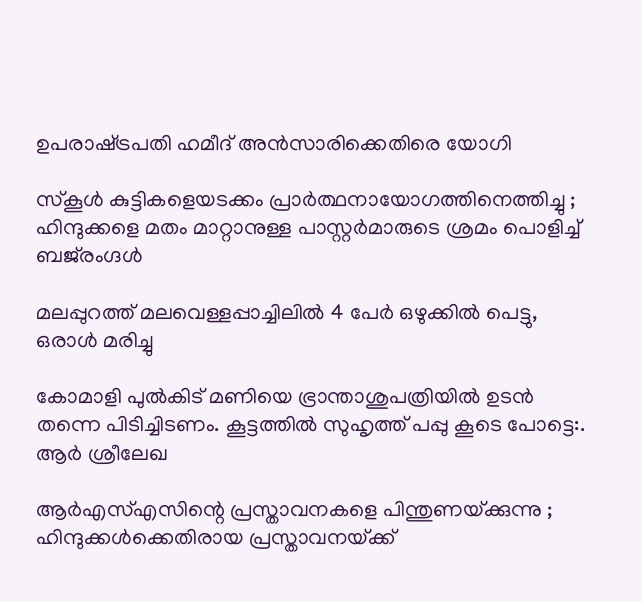ഉപരാഷ്‌ട്രപതി ഹമീദ് അൻസാരിക്കെതിരെ യോഗി

സ്കൂൾ കുട്ടികളെയടക്കം പ്രാർത്ഥനായോഗത്തിനെത്തിച്ചു ; ഹിന്ദുക്കളെ മതം മാറ്റാനുള്ള പാസ്റ്റർമാരുടെ ശ്രമം പൊളിച്ച് ബജ്‌രംഗ്ദൾ

മലപ്പുറത്ത് മലവെള്ളപ്പാച്ചിലില്‍ 4 പേര്‍ ഒഴുക്കില്‍ പെട്ടു, ഒരാള്‍ മരിച്ചു

കോമാളി പുൽകിട് മണിയെ ഭ്രാന്താശുപത്രിയിൽ ഉടൻ തന്നെ പിടിച്ചിടണം. കൂട്ടത്തിൽ സുഹൃത്ത്‌ പപ്പു കൂടെ പോട്ടെ:. ആര്‍ ശ്രീലേഖ

ആർ‌എസ്‌എസിന്റെ പ്രസ്താവനകളെ പിന്തുണയ്‌ക്കുന്നു ; ഹിന്ദുക്കൾക്കെതിരായ പ്രസ്താവനയ്‌ക്ക്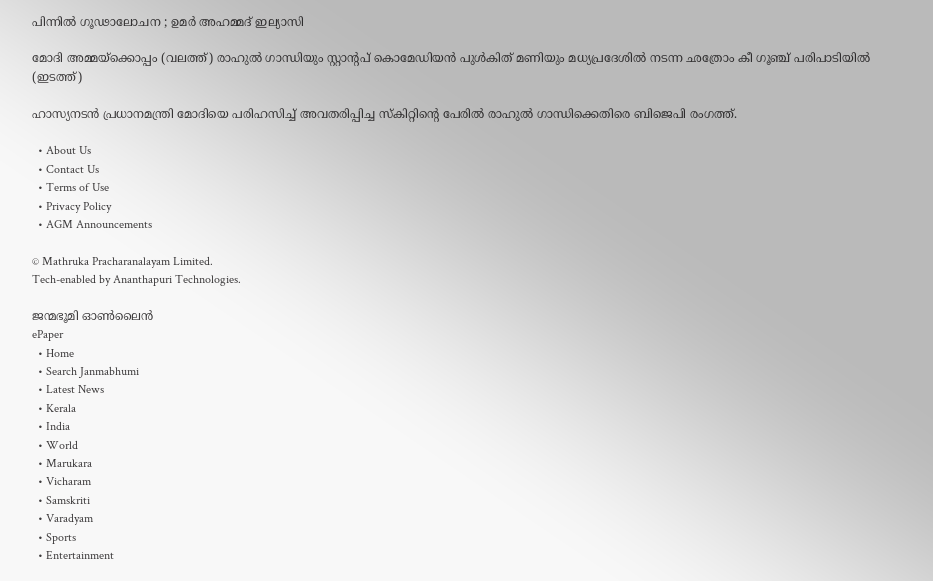പിന്നിൽ ഗൂഢാലോചന ; ഉമർ അഹമ്മദ് ഇല്യാസി

മോദി അമ്മയ്ക്കൊപ്പം (വലത്ത്) രാഹുല്‍ ഗാന്ധിയും സ്റ്റാന്‍റപ് കൊമേഡിയന്‍ പുള്‍കിത് മണിയും മധ്യപ്രദേശില്‍ നടന്ന ഛത്രോം കീ ഗൂഞ്ച് പരിപാടിയില്‍ (ഇടത്ത്)

ഹാസ്യനടൻ പ്രധാനമന്ത്രി മോദിയെ പരിഹസിച്ച് അവതരിപ്പിച്ച സ്കിറ്റിന്റെ പേരിൽ രാഹുൽ ഗാന്ധിക്കെതിരെ ബിജെപി രംഗത്ത്.

  • About Us
  • Contact Us
  • Terms of Use
  • Privacy Policy
  • AGM Announcements

© Mathruka Pracharanalayam Limited.
Tech-enabled by Ananthapuri Technologies.

ജന്മഭൂമി ഓണ്‍ലൈന്‍
ePaper
  • Home
  • Search Janmabhumi
  • Latest News
  • Kerala
  • India
  • World
  • Marukara
  • Vicharam
  • Samskriti
  • Varadyam
  • Sports
  • Entertainment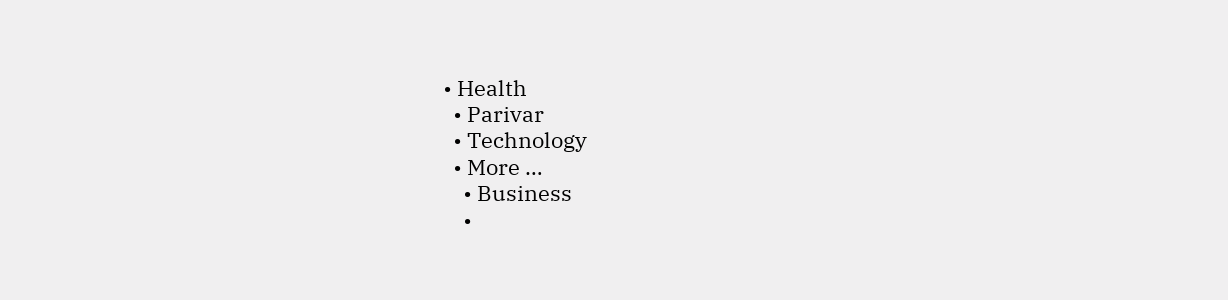• Health
  • Parivar
  • Technology
  • More …
    • Business
    •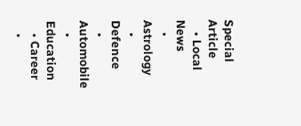Special Article
    • Local News
    • Astrology
    • Defence
    • Automobile
    • Education
    • Career
    •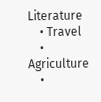Literature
    • Travel
    • Agriculture
    •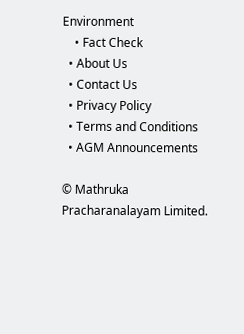Environment
    • Fact Check
  • About Us
  • Contact Us
  • Privacy Policy
  • Terms and Conditions
  • AGM Announcements

© Mathruka Pracharanalayam Limited.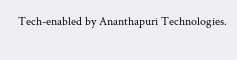Tech-enabled by Ananthapuri Technologies.